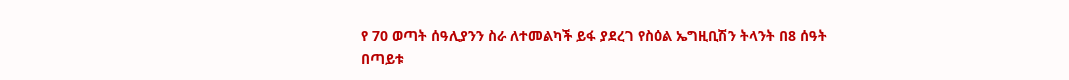የ 70 ወጣት ሰዓሊያንን ስራ ለተመልካች ይፋ ያደረገ የስዕል ኤግዚቢሽን ትላንት በ8 ሰዓት በጣይቱ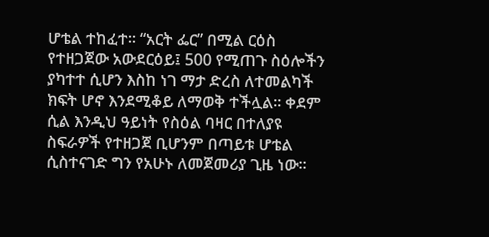ሆቴል ተከፈተ፡፡ “አርት ፌር” በሚል ርዕስ የተዘጋጀው አውደርዕይ፤ 500 የሚጠጉ ስዕሎችን ያካተተ ሲሆን እስከ ነገ ማታ ድረስ ለተመልካች ክፍት ሆኖ እንደሚቆይ ለማወቅ ተችሏል፡፡ ቀደም ሲል እንዲህ ዓይነት የስዕል ባዛር በተለያዩ ስፍራዎች የተዘጋጀ ቢሆንም በጣይቱ ሆቴል ሲስተናገድ ግን የአሁኑ ለመጀመሪያ ጊዜ ነው፡፡